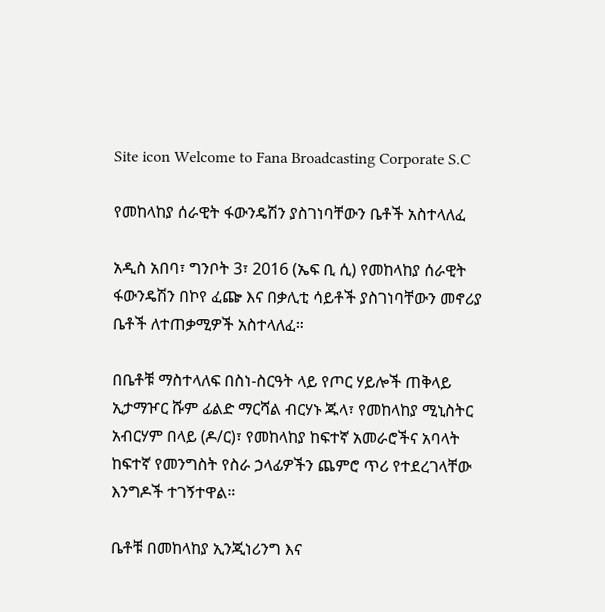Site icon Welcome to Fana Broadcasting Corporate S.C

የመከላከያ ሰራዊት ፋውንዴሽን ያስገነባቸውን ቤቶች አስተላለፈ

አዲስ አበባ፣ ግንቦት 3፣ 2016 (ኤፍ ቢ ሲ) የመከላከያ ሰራዊት ፋውንዴሽን በኮየ ፈጬ እና በቃሊቲ ሳይቶች ያስገነባቸውን መኖሪያ ቤቶች ለተጠቃሚዎች አስተላለፈ።

በቤቶቹ ማስተላለፍ በስነ-ስርዓት ላይ የጦር ሃይሎች ጠቅላይ ኢታማዦር ሹም ፊልድ ማርሻል ብርሃኑ ጁላ፣ የመከላከያ ሚኒስትር አብርሃም በላይ (ዶ/ር)፣ የመከላከያ ከፍተኛ አመራሮችና አባላት ከፍተኛ የመንግስት የስራ ኃላፊዎችን ጨምሮ ጥሪ የተደረገላቸው እንግዶች ተገኝተዋል።

ቤቶቹ በመከላከያ ኢንጂነሪንግ እና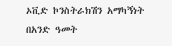ኦቪድ ኮንስትራክሽን አማካኝነት በአንድ ዓመት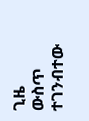ጊዜ ውስጥ ተገንብተው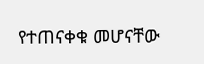የተጠናቀቁ መሆናቸው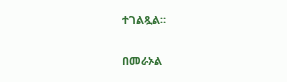ተገልጿል።

በመራኦል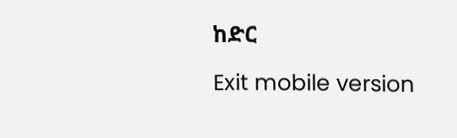ከድር

Exit mobile version